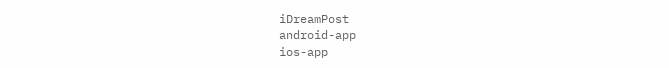iDreamPost
android-app
ios-app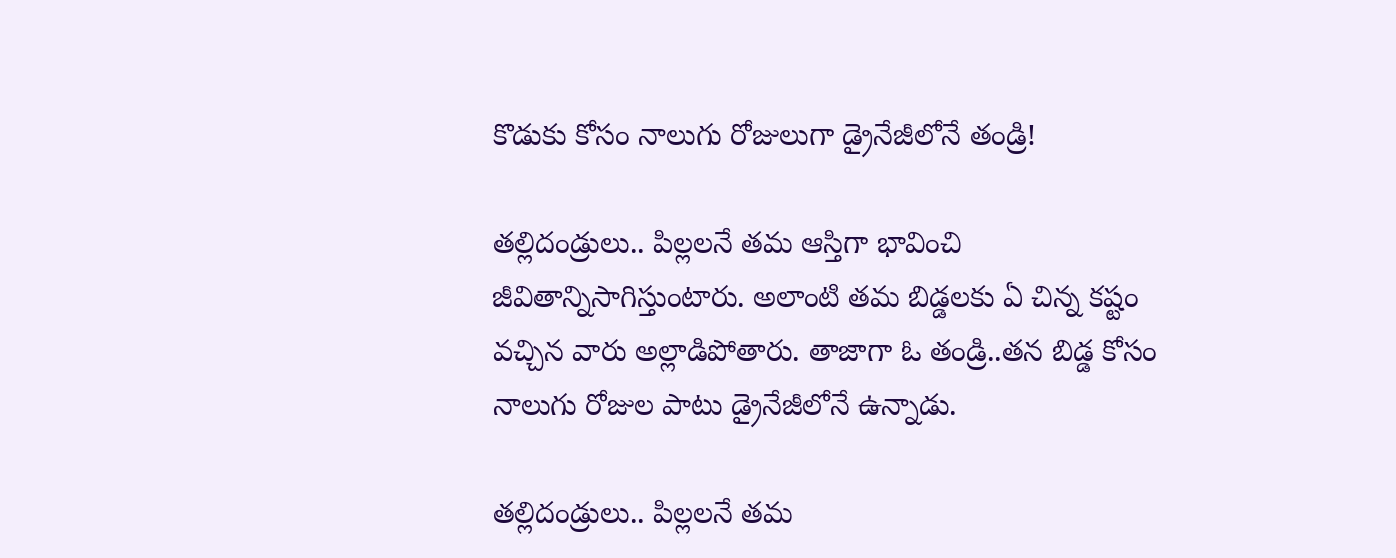కొడుకు కోసం నాలుగు రోజులుగా డ్రైనేజీలోనే తండ్రి!

తల్లిదండ్రులు.. పిల్లలనే తమ ఆస్తిగా భావించి జీవితాన్నిసాగిస్తుంటారు. అలాంటి తమ బిడ్డలకు ఏ చిన్న కష్టం వచ్చిన వారు అల్లాడిపోతారు. తాజాగా ఓ తండ్రి..తన బిడ్డ కోసం నాలుగు రోజుల పాటు డ్రైనేజీలోనే ఉన్నాడు.

తల్లిదండ్రులు.. పిల్లలనే తమ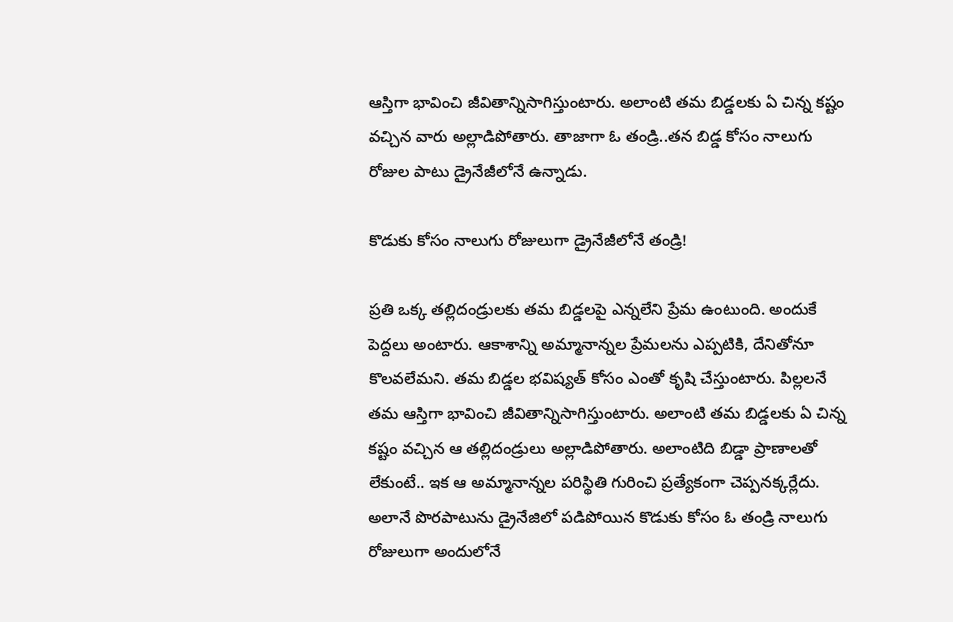ఆస్తిగా భావించి జీవితాన్నిసాగిస్తుంటారు. అలాంటి తమ బిడ్డలకు ఏ చిన్న కష్టం వచ్చిన వారు అల్లాడిపోతారు. తాజాగా ఓ తండ్రి..తన బిడ్డ కోసం నాలుగు రోజుల పాటు డ్రైనేజీలోనే ఉన్నాడు.

కొడుకు కోసం నాలుగు రోజులుగా డ్రైనేజీలోనే తండ్రి!

ప్రతి ఒక్క తల్లిదండ్రులకు తమ బిడ్డలపై ఎన్నలేని ప్రేమ ఉంటుంది. అందుకే పెద్దలు అంటారు. ఆకాశాన్ని అమ్మానాన్నల ప్రేమలను ఎప్పటికి, దేనితోనూ  కొలవలేమని. తమ బిడ్డల భవిష్యత్ కోసం ఎంతో కృషి చేస్తుంటారు. పిల్లలనే తమ ఆస్తిగా భావించి జీవితాన్నిసాగిస్తుంటారు. అలాంటి తమ బిడ్డలకు ఏ చిన్న కష్టం వచ్చిన ఆ తల్లిదండ్రులు అల్లాడిపోతారు. అలాంటిది బిడ్డా ప్రాణాలతో లేకుంటే.. ఇక ఆ అమ్మానాన్నల పరిస్థితి గురించి ప్రత్యేకంగా చెప్పనక్కర్లేదు. అలానే పొరపాటును డ్రైనేజిలో పడిపోయిన కొడుకు కోసం ఓ తండ్రి నాలుగు రోజులుగా అందులోనే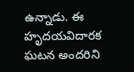ఉన్నాడు. ఈ హృదయవిదారక ఘటన అందరిని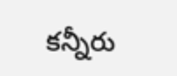కన్నీరు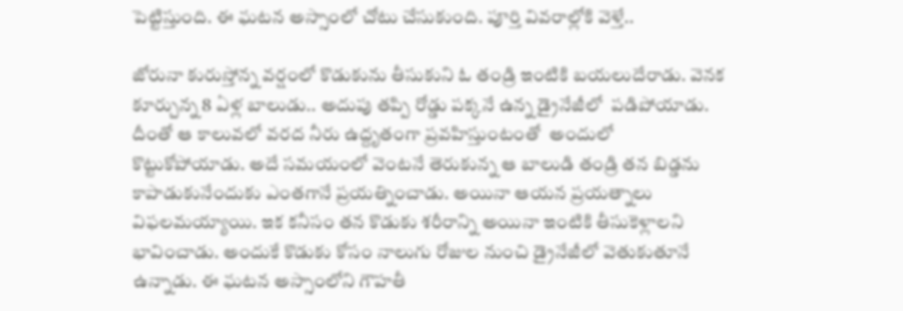పెట్టిస్తుంది. ఈ ఘటన అస్సాంలో చోటు చేసుకుంది. పూర్తి వివరాల్లోకి వెళ్తే..

జోరునా కురుస్తోన్న వర్షంలో కొడుకును తీసుకుని ఓ తండ్రి ఇంటికి బయలుదేరాడు. వెనక కూర్చున్న 8 ఏళ్ల బాలుడు.. అదుపు తప్పి రోడ్డు పక్కనే ఉన్న డ్రైనేజీలో  పడిపోయాడు. దీంతో ఆ కాలువలో వరద నీరు ఉద్దృతంగా ప్రవహిస్తుంటంతో  అందులో కొట్టుకోపోయాడు. అదే సమయంలో వెంటనే తెరుకున్న ఆ బాలుడి తండ్రి తన బిడ్డను కాపాడుకునేందుకు ఎంతగానే ప్రయత్నించాడు. అయినా ఆయన ప్రయత్నాలు విఫలమయ్యాయి. ఇక కనీసం తన కొడుకు శరీరాన్ని అయినా ఇంటికి తీసుకెళ్లాలని భావించాడు. అందుకే కొడుకు కోసం నాలుగు రోజుల నుంచి డ్రైనేజీలో వెతుకుతూనే ఉన్నాడు. ఈ ఘటన అస్సాంలోని గౌహతీ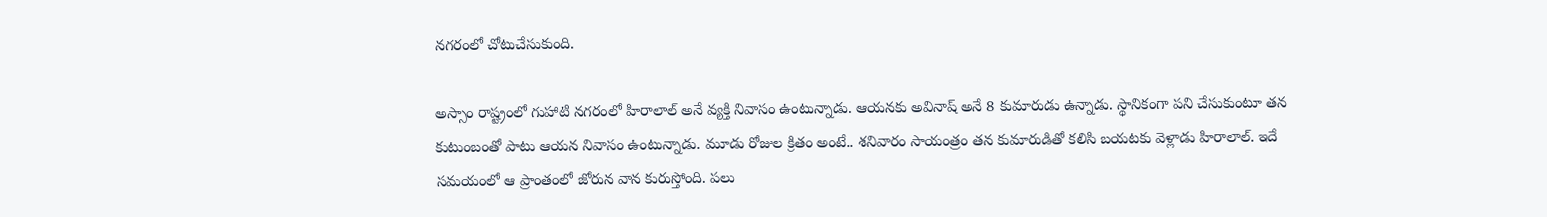నగరంలో చోటుచేసుకుంది.

అస్సాం రాష్ట్రంలో గుహాటి నగరంలో హిరాలాల్ అనే వ్యక్తి నివాసం ఉంటున్నాడు. ఆయనకు అవినాష్ అనే 8 కుమారుడు ఉన్నాడు. స్థానికంగా పని చేసుకుంటూ తన కుటుంబంతో పాటు ఆయన నివాసం ఉంటున్నాడు. మూడు రోజుల క్రితం అంటే.. శనివారం సాయంత్రం తన కుమారుడితో కలిసి బయటకు వెళ్లాడు హిరాలాల్. ఇదే సమయంలో ఆ ప్రాంతంలో జోరున వాన కురుస్తోంది. పలు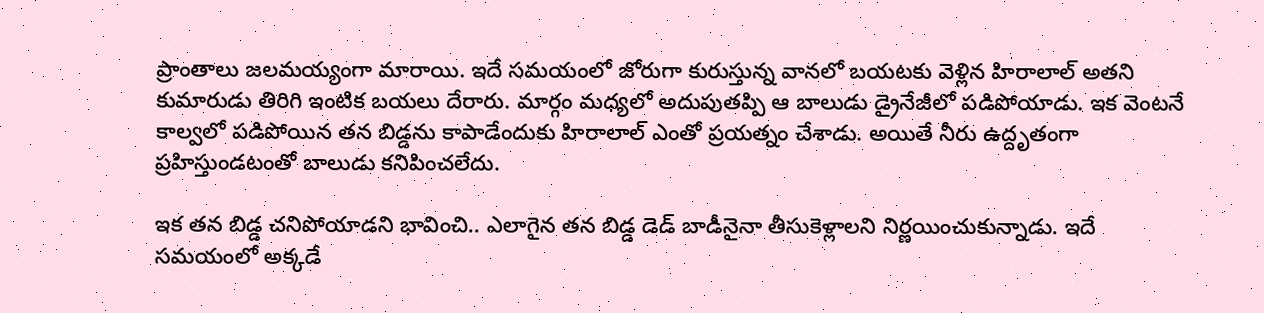ప్రాంతాలు జలమయ్యంగా మారాయి. ఇదే సమయంలో జోరుగా కురుస్తున్న వానలో బయటకు వెళ్లిన హిరాలాల్ అతని కుమారుడు తిరిగి ఇంటిక బయలు దేరారు. మార్గం మధ్యలో అదుపుతప్పి ఆ బాలుడు డ్రైనేజీలో పడిపోయాడు. ఇక వెంటనే కాల్వలో పడిపోయిన తన బిడ్డను కాపాడేందుకు హిరాలాల్ ఎంతో ప్రయత్నం చేశాడు. అయితే నీరు ఉద్దృతంగా ప్రహిస్తుండటంతో బాలుడు కనిపించలేదు.

ఇక తన బిడ్డ చనిపోయాడని భావించి.. ఎలాగైన తన బిడ్డ డెడ్ బాడీనైనా తీసుకెళ్లాలని నిర్ణయించుకున్నాడు. ఇదే సమయంలో అక్కడే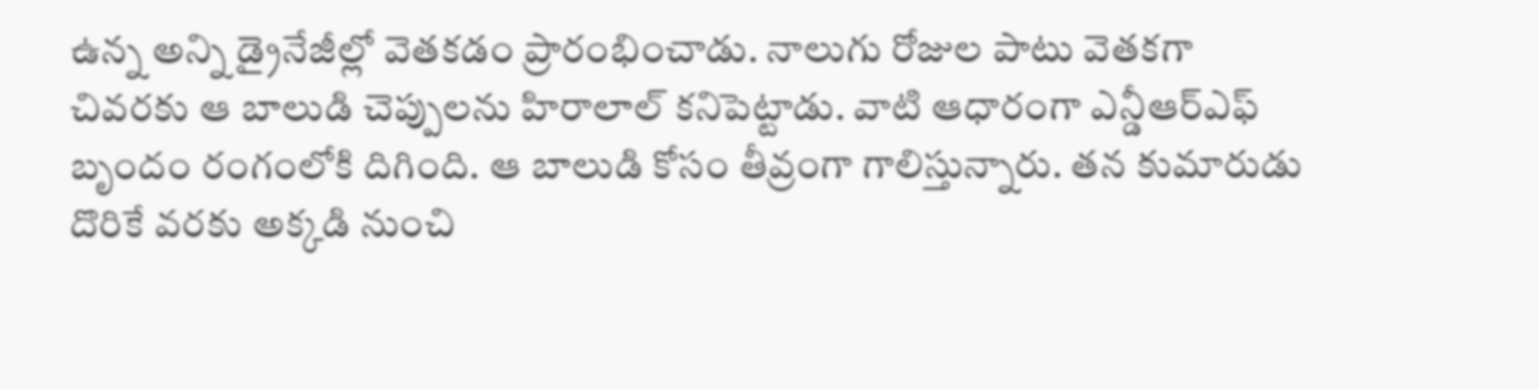ఉన్న అన్ని డ్రైనేజీల్లో వెతకడం ప్రారంభించాడు. నాలుగు రోజుల పాటు వెతకగా  చివరకు ఆ బాలుడి చెప్పులను హిరాలాల్ కనిపెట్టాడు. వాటి ఆధారంగా ఎన్డీఆర్ఎఫ్ బృందం రంగంలోకి దిగింది. ఆ బాలుడి కోసం తీవ్రంగా గాలిస్తున్నారు. తన కుమారుడు దొరికే వరకు అక్కడి నుంచి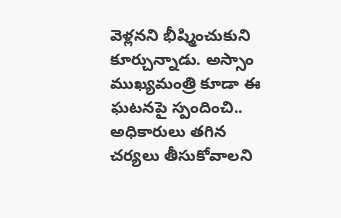వెళ్లనని భీష్మించుకుని కూర్చున్నాడు. అస్సాం ముఖ్యమంత్రి కూడా ఈ ఘటనపై స్పందించి.. అధికారులు తగిన చర్యలు తీసుకోవాలని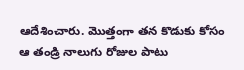ఆదేశించారు. మొత్తంగా తన కొడుకు కోసం ఆ తండ్రి నాలుగు రోజుల పాటు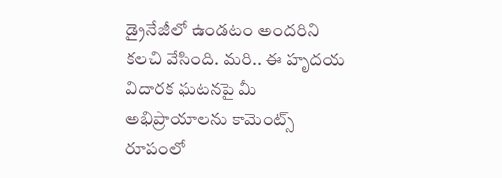డ్రైనేజీలో ఉండటం అందరిని కలచి వేసింది. మరి.. ఈ హృదయ విదారక ఘటనపై మీ అభిప్రాయాలను కామెంట్స్ రూపంలో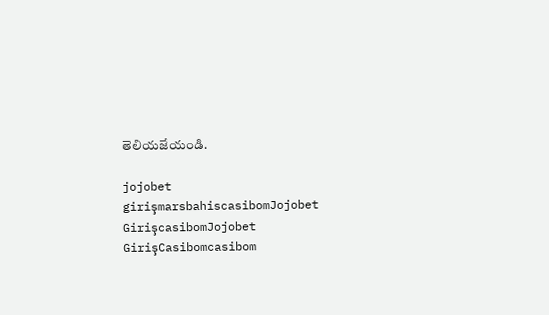తెలియజేయండి.

jojobet girişmarsbahiscasibomJojobet GirişcasibomJojobet GirişCasibomcasibom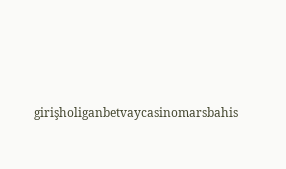girişholiganbetvaycasinomarsbahis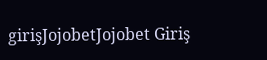girişJojobetJojobet Giriş